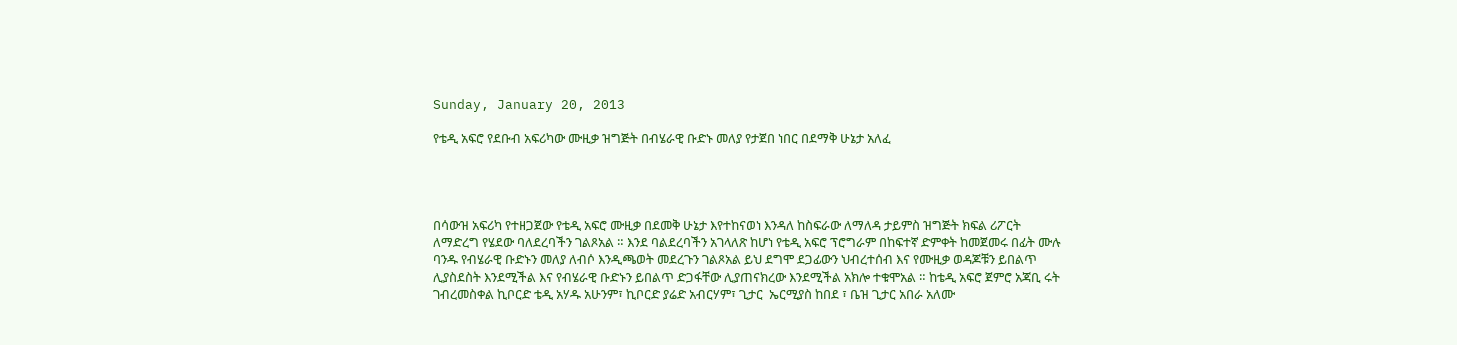Sunday, January 20, 2013

የቴዲ አፍሮ የደቡብ አፍሪካው ሙዚቃ ዝግጅት በብሄራዊ ቡድኑ መለያ የታጀበ ነበር በደማቅ ሁኔታ አለፈ




በሳውዝ አፍሪካ የተዘጋጀው የቴዲ አፍሮ ሙዚቃ በደመቅ ሁኔታ እየተከናወነ እንዳለ ከስፍራው ለማለዳ ታይምስ ዝግጅት ክፍል ሪፖርት ለማድረግ የሄደው ባለደረባችን ገልጾአል ። እንደ ባልደረባችን አገላለጽ ከሆነ የቴዲ አፍሮ ፕሮግራም በከፍተኛ ድምቀት ከመጀመሩ በፊት ሙሉ ባንዱ የብሄራዊ ቡድኑን መለያ ለብሶ እንዲጫወት መደረጉን ገልጾአል ይህ ደግሞ ደጋፊውን ህብረተሰብ እና የሙዚቃ ወዳጆቹን ይበልጥ ሊያስደስት እንደሚችል እና የብሄራዊ ቡድኑን ይበልጥ ድጋፋቸው ሊያጠናክረው እንደሚችል አክሎ ተቁሞአል ። ከቴዲ አፍሮ ጀምሮ አጃቢ ሩት ገብረመስቀል ኪቦርድ ቴዲ አሃዱ አሁንም፣ ኪቦርድ ያሬድ አብርሃም፣ ጊታር  ኤርሚያስ ከበደ ፣ ቤዝ ጊታር አበራ አለሙ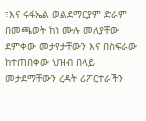፣እና ሩፋኤል ወልደማርያም ድራም በመጫወት ከነ ሙሉ መለያቸው ደምቀው መታየታቸውን እና በስፍራው ከተጠበቀው ህዝብ በላይ መታደማቸውን ረዳት ሪፖርተራችን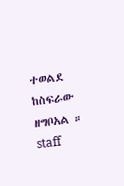ተወልደ ከስፍራው ዘግቦአል ።
staff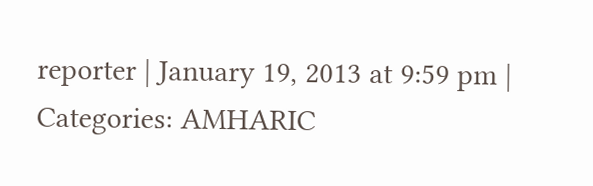reporter | January 19, 2013 at 9:59 pm | Categories: AMHARIC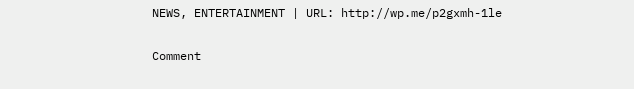NEWS, ENTERTAINMENT | URL: http://wp.me/p2gxmh-1le

Comment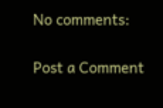No comments:

Post a Comment